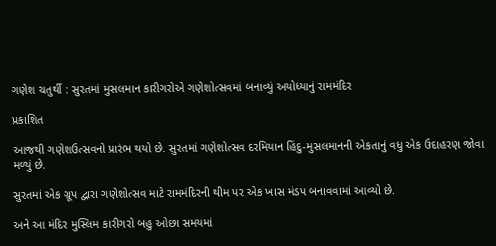ગણેશ ચતુર્થી : સુરતમાં મુસલમાન કારીગરોએ ગણેશોત્સવમાં બનાવ્યું અયોધ્યાનું રામમંદિર

પ્રકાશિત

આજથી ગણેશઉત્સવનો પ્રારંભ થયો છે. સુરતમાં ગણેશોત્સવ દરમિયાન હિંદુ-મુસલમાનની એકતાનું વધુ એક ઉદાહરણ જોવા મળ્યું છે.

સુરતમાં એક ગ્રૂપ દ્વારા ગણેશોત્સવ માટે રામમંદિરની થીમ પર એક ખાસ મંડપ બનાવવામાં આવ્યો છે.

અને આ મંદિર મુસ્લિમ કારીગરો બહુ ઓછા સમયમાં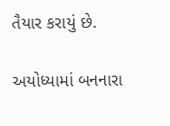તૈયાર કરાયું છે.

અયોધ્યામાં બનનારા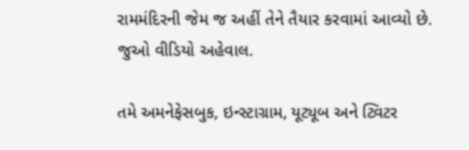રામમંદિરની જેમ જ અહીં તેને તૈયાર કરવામાં આવ્યો છે. જુઓ વીડિયો અહેવાલ.

તમે અમનેફેસબુક, ઇન્સ્ટાગ્રામ, યૂટ્યૂબ અને ટ્વિટર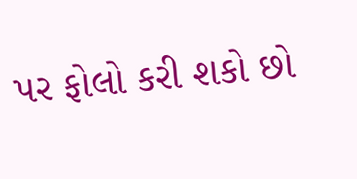પર ફોલો કરી શકો છો